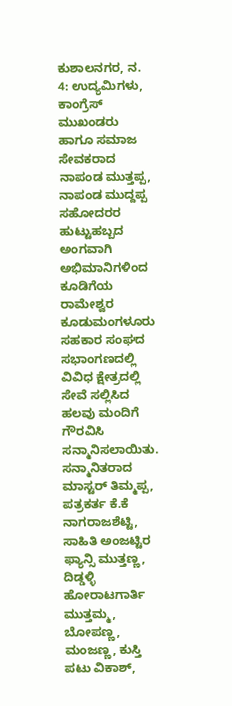ಕುಶಾಲನಗರ, ನ. 4: ಉದ್ಯಮಿಗಳು, ಕಾಂಗ್ರೆಸ್ ಮುಖಂಡರು ಹಾಗೂ ಸಮಾಜ ಸೇವಕರಾದ ನಾಪಂಡ ಮುತ್ತಪ್ಪ, ನಾಪಂಡ ಮುದ್ದಪ್ಪ ಸಹೋದರರ ಹುಟ್ಟುಹಬ್ಬದ ಅಂಗವಾಗಿ ಅಭಿಮಾನಿಗಳಿಂದ ಕೂಡಿಗೆಯ ರಾಮೇಶ್ವರ ಕೂಡುಮಂಗಳೂರು ಸಹಕಾರ ಸಂಘದ ಸಭಾಂಗಣದಲ್ಲಿ ವಿವಿಧ ಕ್ಷೇತ್ರದಲ್ಲಿ ಸೇವೆ ಸಲ್ಲಿಸಿದ ಹಲವು ಮಂದಿಗೆ ಗೌರವಿಸಿ ಸನ್ಮಾನಿಸಲಾಯಿತು.
ಸನ್ಮಾನಿತರಾದ ಮಾಸ್ಟರ್ ತಿಮ್ಮಪ್ಪ, ಪತ್ರಕರ್ತ ಕೆ.ಕೆ ನಾಗರಾಜಶೆಟ್ಟಿ, ಸಾಹಿತಿ ಅಂಜಟ್ಟಿರ ಫ್ಯಾನ್ಸಿ ಮುತ್ತಣ್ಣ, ದಿಡ್ಡಳ್ಳಿ ಹೋರಾಟಗಾರ್ತಿ ಮುತ್ತಮ್ಮ, ಬೋಪಣ್ಣ, ಮಂಜಣ್ಣ, ಕುಸ್ತಿ ಪಟು ವಿಕಾಶ್,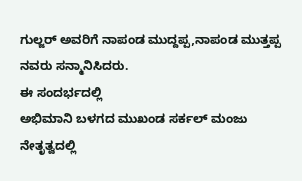ಗುಲ್ಜರ್ ಅವರಿಗೆ ನಾಪಂಡ ಮುದ್ದಪ್ಪ,ನಾಪಂಡ ಮುತ್ತಪ್ಪ ನವರು ಸನ್ಮಾನಿಸಿದರು.
ಈ ಸಂದರ್ಭದಲ್ಲಿ
ಅಭಿಮಾನಿ ಬಳಗದ ಮುಖಂಡ ಸರ್ಕಲ್ ಮಂಜು ನೇತೃತ್ವದಲ್ಲಿ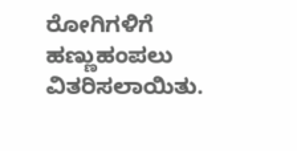ರೋಗಿಗಳಿಗೆ ಹಣ್ಣುಹಂಪಲು ವಿತರಿಸಲಾಯಿತು.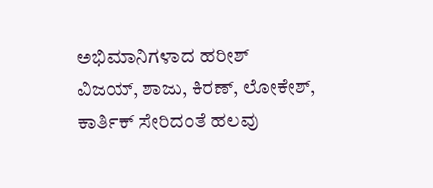ಅಭಿಮಾನಿಗಳಾದ ಹರೀಶ್
ವಿಜಯ್, ಶಾಜು, ಕಿರಣ್, ಲೋಕೇಶ್, ಕಾರ್ತಿಕ್ ಸೇರಿದಂತೆ ಹಲವು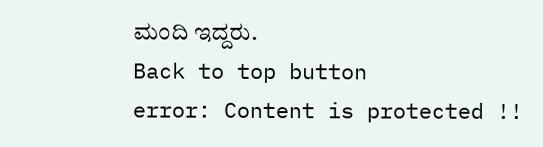ಮಂದಿ ಇದ್ದರು.
Back to top button
error: Content is protected !!